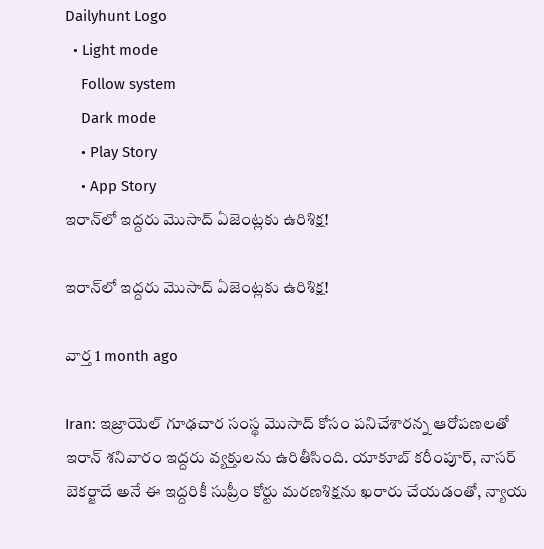Dailyhunt Logo
  • Light mode
    Follow system
    Dark mode
    • Play Story
    • App Story
ఇరాన్‌లో ఇద్దరు మొసాద్ ఏజెంట్లకు ఉరిశిక్ష!

ఇరాన్‌లో ఇద్దరు మొసాద్ ఏజెంట్లకు ఉరిశిక్ష!

వార్త 1 month ago

Iran: ఇజ్రాయెల్ గూఢచార సంస్థ మొసాద్ కోసం పనిచేశారన్న ఆరోపణలతో ఇరాన్ శనివారం ఇద్దరు వ్యక్తులను ఉరితీసింది. యాకూబ్ కరీంపూర్, నాసర్ బెకర్జాదే అనే ఈ ఇద్దరికీ సుప్రీం కోర్టు మరణశిక్షను ఖరారు చేయడంతో, న్యాయ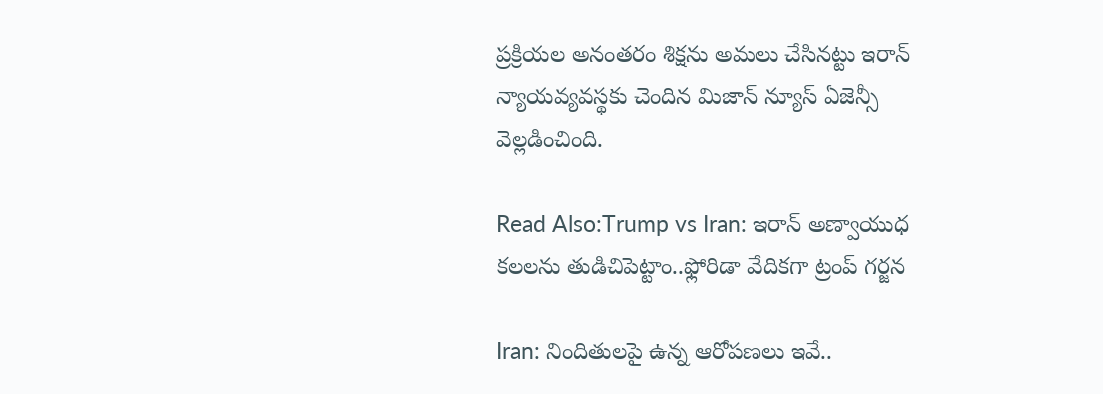ప్రక్రియల అనంతరం శిక్షను అమలు చేసినట్టు ఇరాన్ న్యాయవ్యవస్థకు చెందిన మిజాన్ న్యూస్ ఏజెన్సీ వెల్లడించింది.

Read Also:Trump vs Iran: ఇరాన్ అణ్వాయుధ కలలను తుడిచిపెట్టాం..ఫ్లోరిడా వేదికగా ట్రంప్ గర్జన

Iran: నిందితులపై ఉన్న ఆరోపణలు ఇవే..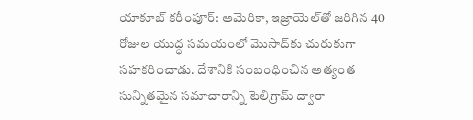యాకూబ్ కరీంపూర్: అమెరికా, ఇజ్రాయెల్‌తో జరిగిన 40 రోజుల యుద్ధ సమయంలో మొసాద్‌కు చురుకుగా సహకరించాడు. దేశానికి సంబంధించిన అత్యంత సున్నితమైన సమాచారాన్ని టెలిగ్రామ్ ద్వారా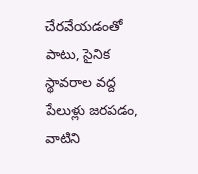చేరవేయడంతో పాటు, సైనిక స్థావరాల వద్ద పేలుళ్లు జరపడం, వాటిని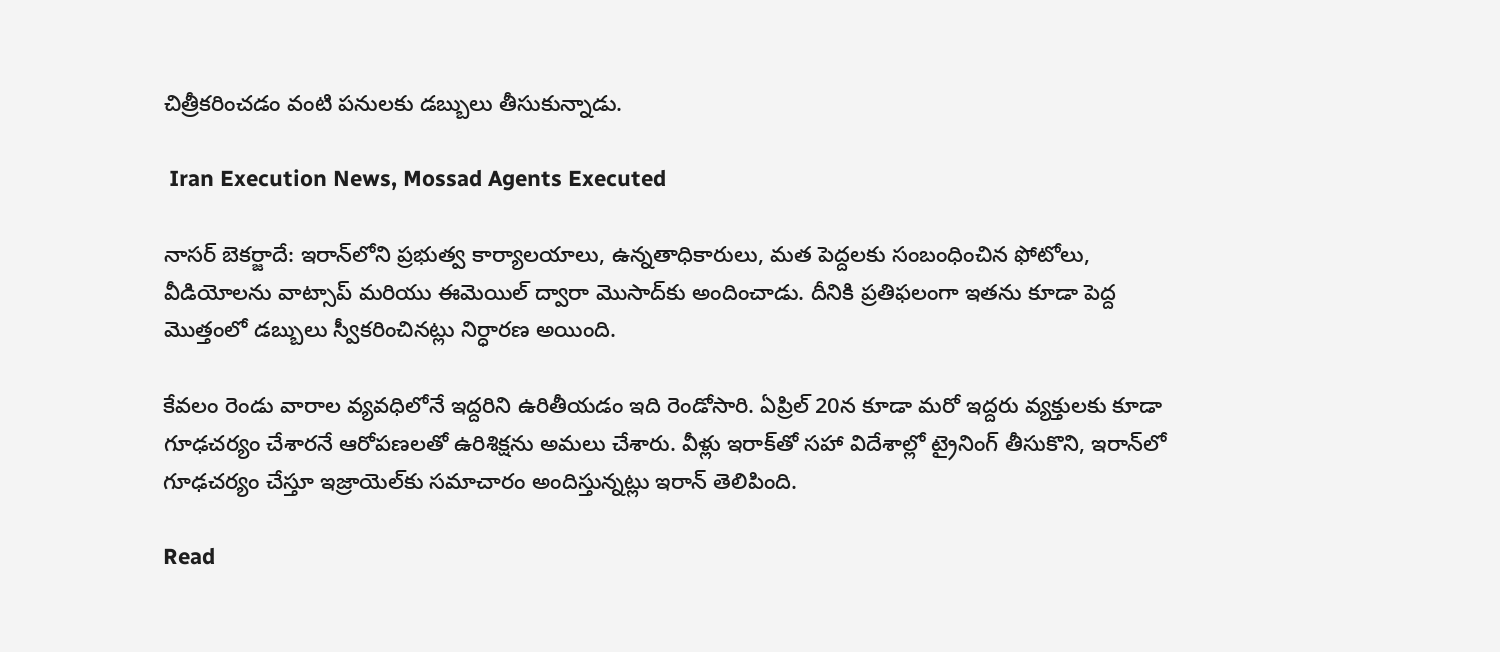చిత్రీకరించడం వంటి పనులకు డబ్బులు తీసుకున్నాడు.

 Iran Execution News, Mossad Agents Executed

నాసర్ బెకర్జాదే: ఇరాన్‌లోని ప్రభుత్వ కార్యాలయాలు, ఉన్నతాధికారులు, మత పెద్దలకు సంబంధించిన ఫోటోలు, వీడియోలను వాట్సాప్ మరియు ఈమెయిల్ ద్వారా మొసాద్‌కు అందించాడు. దీనికి ప్రతిఫలంగా ఇతను కూడా పెద్ద మొత్తంలో డబ్బులు స్వీకరించినట్లు నిర్ధారణ అయింది.

కేవలం రెండు వారాల వ్యవధిలోనే ఇద్దరిని ఉరితీయడం ఇది రెండోసారి. ఏప్రిల్ 20న కూడా మరో ఇద్దరు వ్యక్తులకు కూడా గూఢచర్యం చేశారనే ఆరోపణలతో ఉరిశిక్షను అమలు చేశారు. వీళ్లు ఇరాక్‌తో సహా విదేశాల్లో ట్రైనింగ్ తీసుకొని, ఇరాన్‌లో గూఢచర్యం చేస్తూ ఇజ్రాయెల్‌కు సమాచారం అందిస్తున్నట్లు ఇరాన్ తెలిపింది.

Read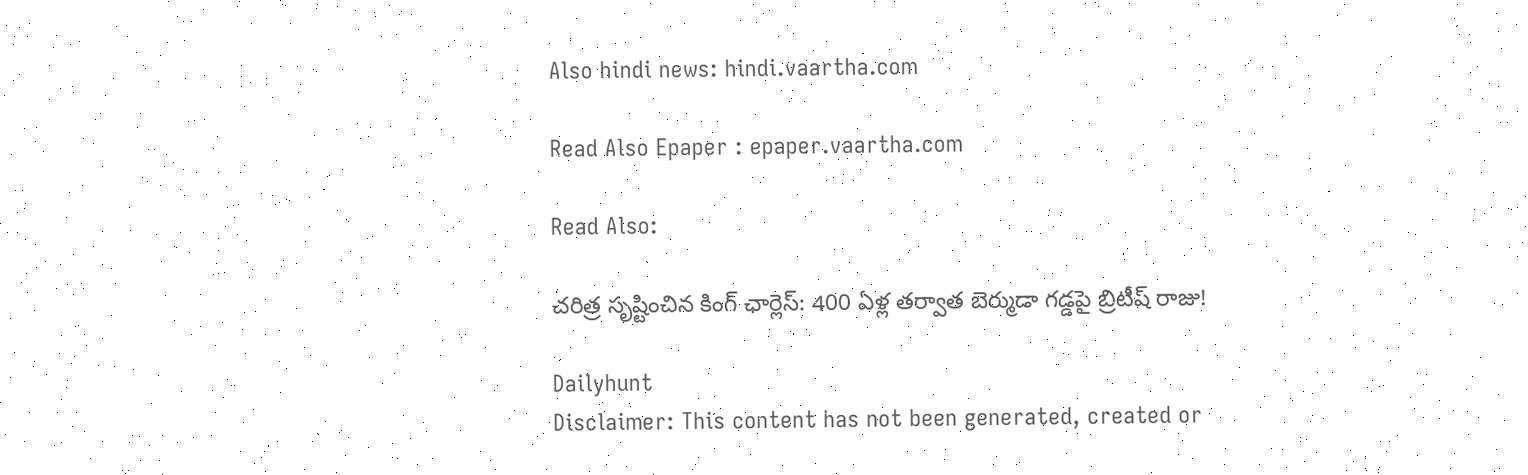Also hindi news: hindi.vaartha.com

Read Also Epaper : epaper.vaartha.com

Read Also:

చరిత్ర సృష్టించిన కింగ్ ఛార్లెస్: 400 ఏళ్ల తర్వాత బెర్ముడా గడ్డపై బ్రిటీష్ రాజు!

Dailyhunt
Disclaimer: This content has not been generated, created or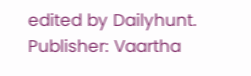edited by Dailyhunt. Publisher: Vaartha